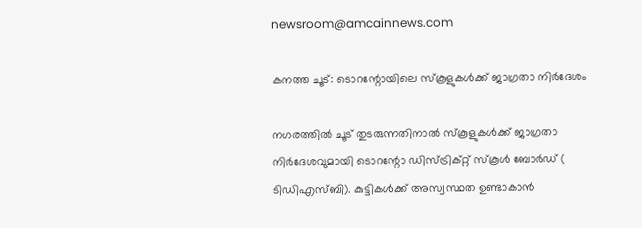newsroom@amcainnews.com

കനത്ത ചൂട്: ടൊറന്റോയിലെ സ്‌കൂളുകള്‍ക്ക് ജാഗ്രതാ നിര്‍ദേശം

നഗരത്തില്‍ ചൂട് തുടരുന്നതിനാല്‍ സ്‌കൂളുകള്‍ക്ക് ജാഗ്രതാ നിര്‍ദേശവുമായി ടൊറന്റോ ഡിസ്ട്രിക്റ്റ് സ്‌കൂള്‍ ബോര്‍ഡ് ( ടിഡിഎസ്ബി). കുട്ടികള്‍ക്ക് അസ്വസ്ഥത ഉണ്ടാകാന്‍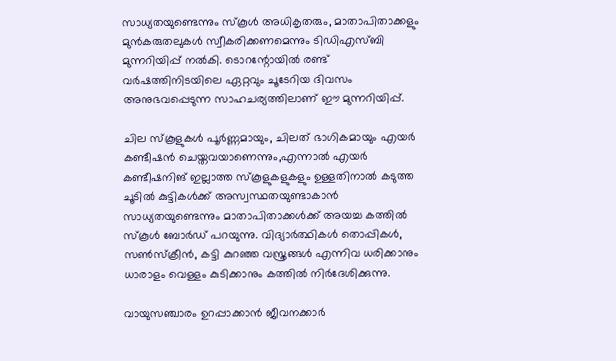സാധ്യതയുണ്ടെന്നും സ്‌കൂള്‍ അധികൃതരും, മാതാപിതാക്കളും മുന്‍കരുതലുകള്‍ സ്വീകരിക്കണമെന്നും ടിഡിഎസ്ബി മുന്നറിയിപ്പ് നല്‍കി. ടൊറന്റോയില്‍ രണ്ട് വര്‍ഷത്തിനിടയിലെ ഏറ്റവും ചൂടേറിയ ദിവസം അനുഭവപ്പെടുന്ന സാഹചര്യത്തിലാണ് ഈ മുന്നറിയിപ്പ്.

ചില സ്‌കൂളുകള്‍ പൂര്‍ണ്ണമായും, ചിലത് ഭാഗികമായും എയര്‍ കണ്ടീഷന്‍ ചെയ്തവയാണെന്നും,എന്നാല്‍ എയര്‍ കണ്ടീഷനിങ് ഇല്ലാത്ത സ്‌കൂളുകളുകളും ഉള്ളതിനാല്‍ കടുത്ത ചൂടില്‍ കുട്ടികള്‍ക്ക് അസ്വസ്ഥതയുണ്ടാകാന്‍ സാധ്യതയുണ്ടെന്നും മാതാപിതാക്കള്‍ക്ക് അയച്ച കത്തില്‍ സ്‌കൂള്‍ ബോര്‍ഡ് പറയുന്നു. വിദ്യാര്‍ത്ഥികള്‍ തൊപ്പികള്‍, സണ്‍സ്‌ക്രീന്‍, കട്ടി കുറഞ്ഞ വസ്ത്രങ്ങള്‍ എന്നിവ ധരിക്കാനും ധാരാളം വെള്ളം കുടിക്കാനും കത്തില്‍ നിര്‍ദേശിക്കുന്നു.

വായുസഞ്ചാരം ഉറപ്പാക്കാന്‍ ജീവനക്കാര്‍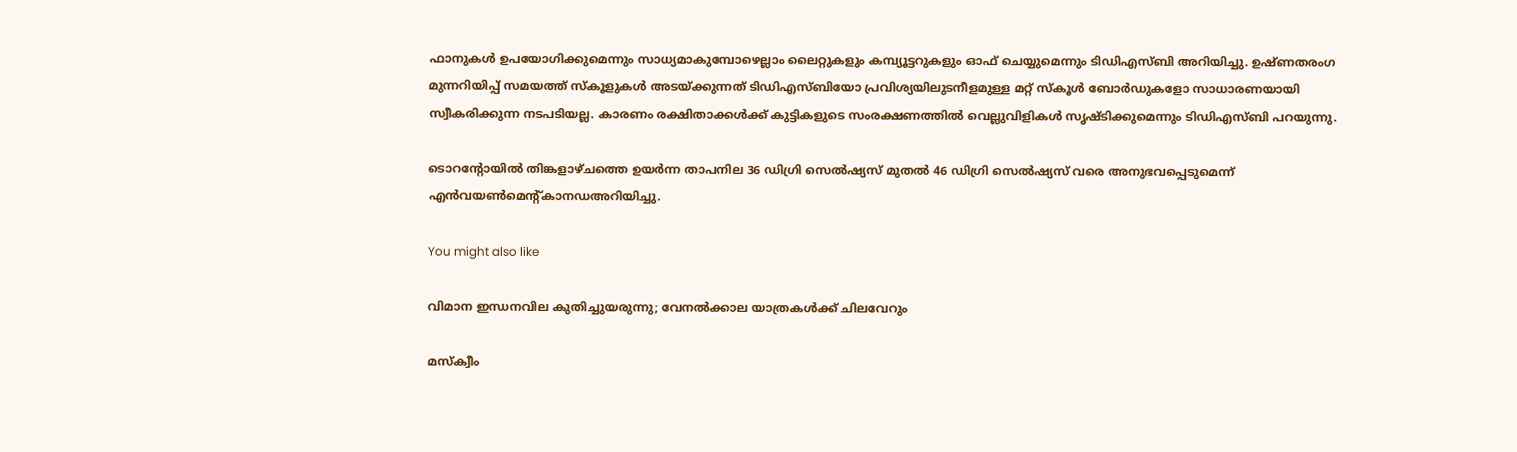ഫാനുകള്‍ ഉപയോഗിക്കുമെന്നും സാധ്യമാകുമ്പോഴെല്ലാം ലൈറ്റുകളും കമ്പ്യൂട്ടറുകളും ഓഫ് ചെയ്യുമെന്നും ടിഡിഎസ്ബി അറിയിച്ചു. ഉഷ്ണതരംഗ മുന്നറിയിപ്പ് സമയത്ത് സ്‌കൂളുകള്‍ അടയ്ക്കുന്നത് ടിഡിഎസ്ബിയോ പ്രവിശ്യയിലുടനീളമുള്ള മറ്റ് സ്‌കൂള്‍ ബോര്‍ഡുകളോ സാധാരണയായി സ്വീകരിക്കുന്ന നടപടിയല്ല. കാരണം രക്ഷിതാക്കള്‍ക്ക് കുട്ടികളുടെ സംരക്ഷണത്തില്‍ വെല്ലുവിളികള്‍ സൃഷ്ടിക്കുമെന്നും ടിഡിഎസ്ബി പറയുന്നു.

ടൊറന്റോയില്‍ തിങ്കളാഴ്ചത്തെ ഉയര്‍ന്ന താപനില 36 ഡിഗ്രി സെല്‍ഷ്യസ് മുതല്‍ 46 ഡിഗ്രി സെല്‍ഷ്യസ് വരെ അനുഭവപ്പെടുമെന്ന് എന്‍വയണ്‍മെന്റ്കാനഡഅറിയിച്ചു.

You might also like

വിമാന ഇന്ധനവില കുതിച്ചുയരുന്നു; വേനൽക്കാല യാത്രകൾക്ക് ചിലവേറും

മസ്ക്വീം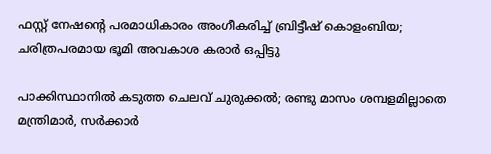ഫസ്റ്റ് നേഷന്റെ പരമാധികാരം അംഗീകരിച്ച് ബ്രിട്ടീഷ് കൊളംബിയ; ചരിത്രപരമായ ഭൂമി അവകാശ കരാർ ഒപ്പിട്ടു

പാക്കിസ്ഥാനിൽ കടുത്ത ചെലവ് ചുരുക്കൽ; രണ്ടു മാസം ശമ്പളമില്ലാതെ മന്ത്രിമാർ, സർക്കാർ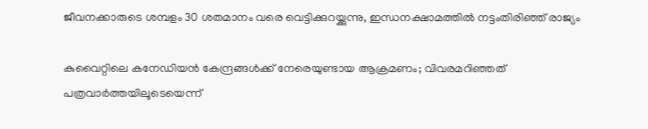ജീവനക്കാരുടെ ശമ്പളം 30 ശതമാനം വരെ വെട്ടിക്കുറയ്ക്കുന്നു, ഇന്ധനക്ഷാമത്തിൽ നട്ടംതിരിഞ്ഞ് രാജ്യം

കുവൈറ്റിലെ കനേഡിയൻ കേന്ദ്രങ്ങൾക്ക് നേരെയുണ്ടായ ആക്രമണം; വിവരമറിഞ്ഞത് പത്രവാർത്തയിലൂടെയെന്ന്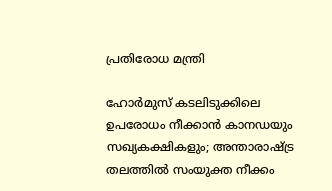പ്രതിരോധ മന്ത്രി

ഹോർമുസ് കടലിടുക്കിലെ ഉപരോധം നീക്കാൻ കാനഡയും സഖ്യകക്ഷികളും; അന്താരാഷ്ട്ര തലത്തിൽ സംയുക്ത നീക്കം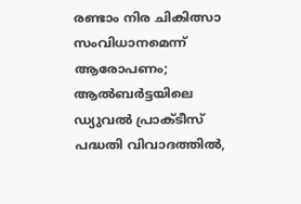രണ്ടാം നിര ചികിത്സാ സംവിധാനമെന്ന് ആരോപണം; ആൽബർട്ടയിലെ ഡ്യുവൽ പ്രാക്ടീസ് പദ്ധതി വിവാദത്തിൽ,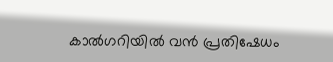കാൽഗറിയിൽ വൻ പ്രതിഷേധം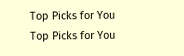Top Picks for You
Top Picks for You